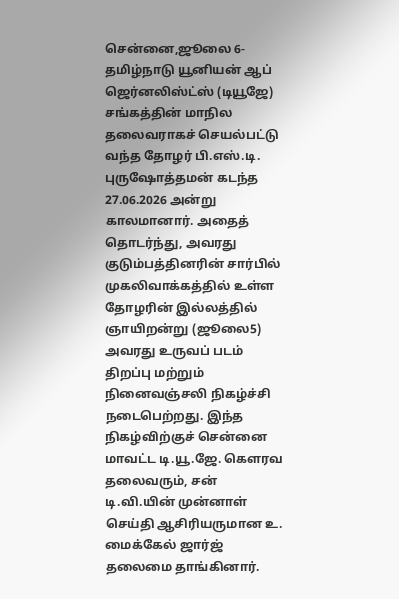சென்னை,ஜூலை 6- தமிழ்நாடு யூனியன் ஆப் ஜெர்னலிஸ்ட்ஸ் (டியூஜே) சங்கத்தின் மாநில தலைவராகச் செயல்பட்டு வந்த தோழர் பி.எஸ்.டி. புருஷோத்தமன் கடந்த 27.06.2026 அன்று காலமானார். அதைத் தொடர்ந்து, அவரது குடும்பத்தினரின் சார்பில் முகலிவாக்கத்தில் உள்ள தோழரின் இல்லத்தில் ஞாயிறன்று (ஜூலை5) அவரது உருவப் படம் திறப்பு மற்றும் நினைவஞ்சலி நிகழ்ச்சி நடைபெற்றது. இந்த நிகழ்விற்குச் சென்னை மாவட்ட டி.யூ.ஜே. கௌரவ தலைவரும், சன் டி.வி.யின் முன்னாள் செய்தி ஆசிரியருமான உ. மைக்கேல் ஜார்ஜ் தலைமை தாங்கினார்.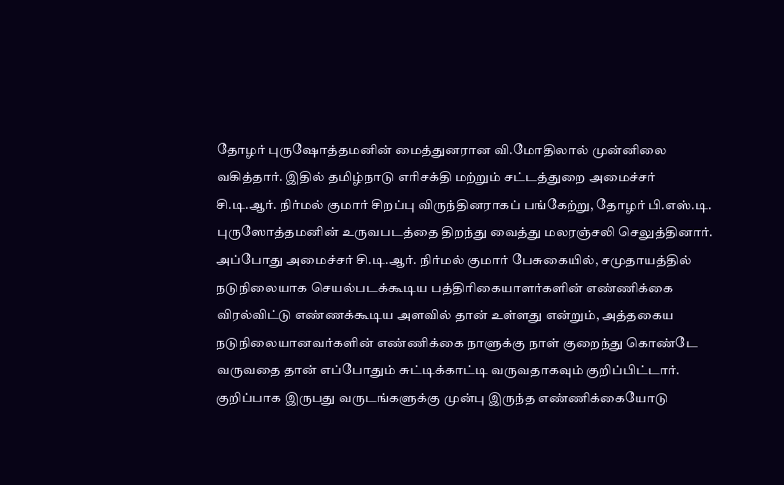தோழர் புருஷோத்தமனின் மைத்துனரான வி.மோதிலால் முன்னிலை வகித்தார். இதில் தமிழ்நாடு எரிசக்தி மற்றும் சட்டத்துறை அமைச்சர் சி.டி.ஆர். நிர்மல் குமார் சிறப்பு விருந்தினராகப் பங்கேற்று, தோழர் பி.எஸ்.டி. புருஸோத்தமனின் உருவபடத்தை திறந்து வைத்து மலரஞ்சலி செலுத்தினார். அப்போது அமைச்சர் சி.டி.ஆர். நிர்மல் குமார் பேசுகையில், சமுதாயத்தில் நடுநிலையாக செயல்படக்கூடிய பத்திரிகையாளர்களின் எண்ணிக்கை விரல்விட்டு எண்ணக்கூடிய அளவில் தான் உள்ளது என்றும், அத்தகைய நடுநிலையானவர்களின் எண்ணிக்கை நாளுக்கு நாள் குறைந்து கொண்டே வருவதை தான் எப்போதும் சுட்டிக்காட்டி வருவதாகவும் குறிப்பிட்டார். குறிப்பாக இருபது வருடங்களுக்கு முன்பு இருந்த எண்ணிக்கையோடு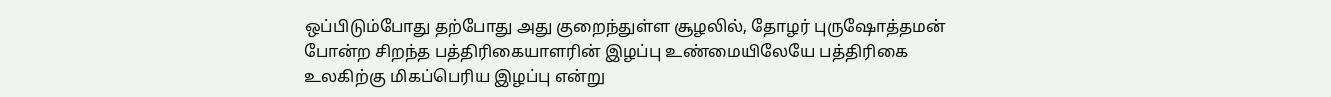ஒப்பிடும்போது தற்போது அது குறைந்துள்ள சூழலில், தோழர் புருஷோத்தமன் போன்ற சிறந்த பத்திரிகையாளரின் இழப்பு உண்மையிலேயே பத்திரிகை உலகிற்கு மிகப்பெரிய இழப்பு என்று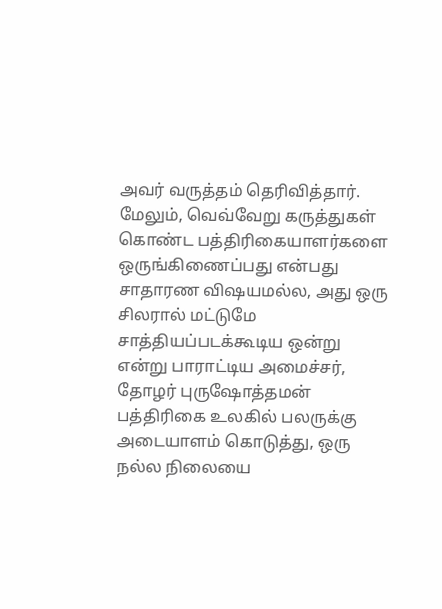அவர் வருத்தம் தெரிவித்தார். மேலும், வெவ்வேறு கருத்துகள் கொண்ட பத்திரிகையாளர்களை ஒருங்கிணைப்பது என்பது சாதாரண விஷயமல்ல, அது ஒரு சிலரால் மட்டுமே சாத்தியப்படக்கூடிய ஒன்று என்று பாராட்டிய அமைச்சர், தோழர் புருஷோத்தமன் பத்திரிகை உலகில் பலருக்கு அடையாளம் கொடுத்து, ஒரு நல்ல நிலையை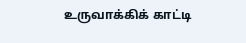உருவாக்கிக் காட்டி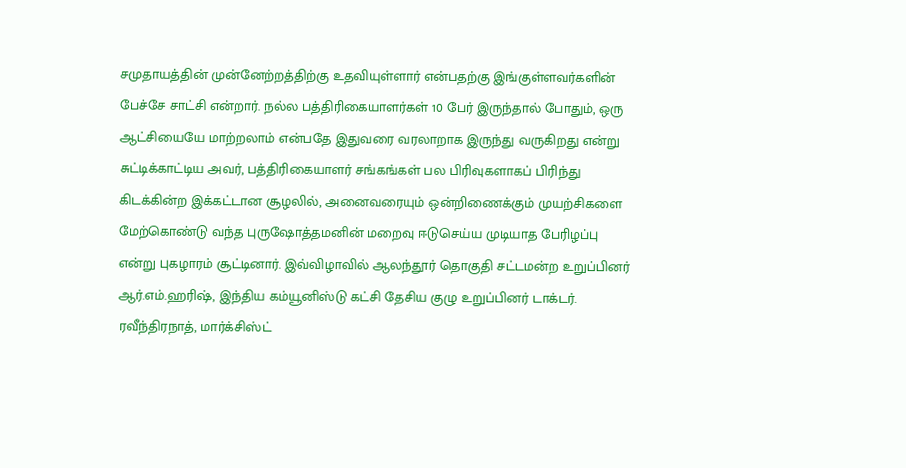சமுதாயத்தின் முன்னேற்றத்திற்கு உதவியுள்ளார் என்பதற்கு இங்குள்ளவர்களின் பேச்சே சாட்சி என்றார். நல்ல பத்திரிகையாளர்கள் 10 பேர் இருந்தால் போதும், ஒரு ஆட்சியையே மாற்றலாம் என்பதே இதுவரை வரலாறாக இருந்து வருகிறது என்று சுட்டிக்காட்டிய அவர், பத்திரிகையாளர் சங்கங்கள் பல பிரிவுகளாகப் பிரிந்து கிடக்கின்ற இக்கட்டான சூழலில், அனைவரையும் ஒன்றிணைக்கும் முயற்சிகளை மேற்கொண்டு வந்த புருஷோத்தமனின் மறைவு ஈடுசெய்ய முடியாத பேரிழப்பு என்று புகழாரம் சூட்டினார். இவ்விழாவில் ஆலந்தூர் தொகுதி சட்டமன்ற உறுப்பினர் ஆர்.எம்.ஹரிஷ், இந்திய கம்யூனிஸ்டு கட்சி தேசிய குழு உறுப்பினர் டாக்டர். ரவீந்திரநாத், மார்க்சிஸ்ட்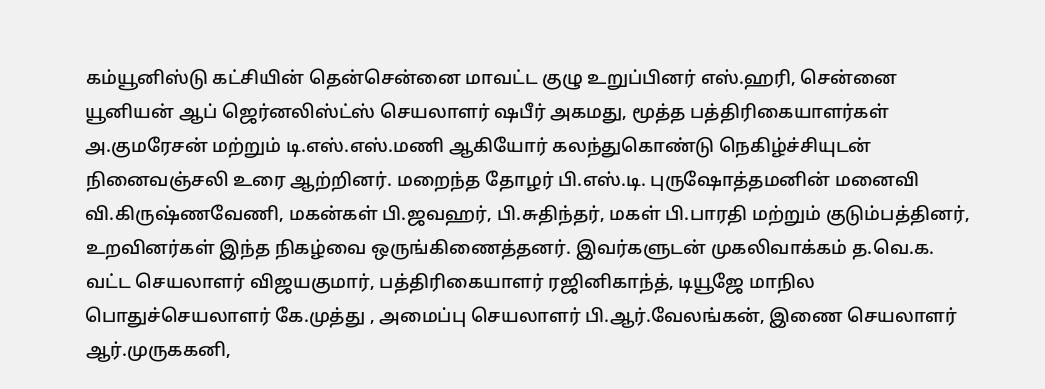கம்யூனிஸ்டு கட்சியின் தென்சென்னை மாவட்ட குழு உறுப்பினர் எஸ்.ஹரி, சென்னை யூனியன் ஆப் ஜெர்னலிஸ்ட்ஸ் செயலாளர் ஷபீர் அகமது, மூத்த பத்திரிகையாளர்கள் அ.குமரேசன் மற்றும் டி.எஸ்.எஸ்.மணி ஆகியோர் கலந்துகொண்டு நெகிழ்ச்சியுடன் நினைவஞ்சலி உரை ஆற்றினர். மறைந்த தோழர் பி.எஸ்.டி. புருஷோத்தமனின் மனைவி வி.கிருஷ்ணவேணி, மகன்கள் பி.ஜவஹர், பி.சுதிந்தர், மகள் பி.பாரதி மற்றும் குடும்பத்தினர், உறவினர்கள் இந்த நிகழ்வை ஒருங்கிணைத்தனர். இவர்களுடன் முகலிவாக்கம் த.வெ.க. வட்ட செயலாளர் விஜயகுமார், பத்திரிகையாளர் ரஜினிகாந்த், டியூஜே மாநில பொதுச்செயலாளர் கே.முத்து , அமைப்பு செயலாளர் பி.ஆர்.வேலங்கன், இணை செயலாளர் ஆர்.முருககனி,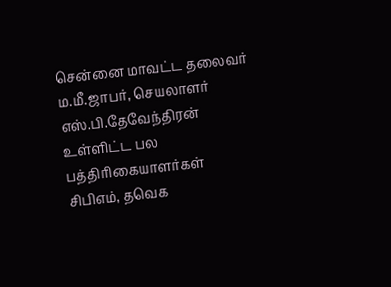சென்னை மாவட்ட தலைவர் ம.மீ.ஜாபர், செயலாளர் எஸ்.பி.தேவேந்திரன் உள்ளிட்ட பல பத்திரிகையாளர்கள் சிபிஎம், தவெக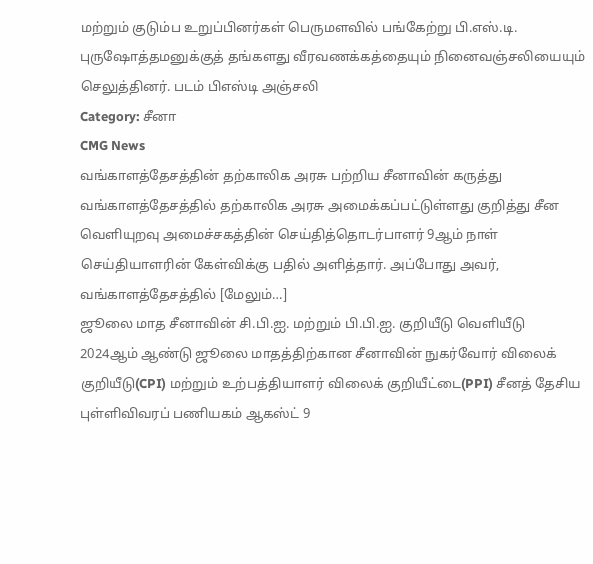மற்றும் குடும்ப உறுப்பினர்கள் பெருமளவில் பங்கேற்று பி.எஸ்.டி. புருஷோத்தமனுக்குத் தங்களது வீரவணக்கத்தையும் நினைவஞ்சலியையும் செலுத்தினர். படம் பிஎஸ்டி அஞ்சலி
Category: சீனா
CMG News
வங்காளத்தேசத்தின் தற்காலிக அரசு பற்றிய சீனாவின் கருத்து
வங்காளத்தேசத்தில் தற்காலிக அரசு அமைக்கப்பட்டுள்ளது குறித்து சீன வெளியுறவு அமைச்சகத்தின் செய்தித்தொடர்பாளர் 9ஆம் நாள் செய்தியாளரின் கேள்விக்கு பதில் அளித்தார். அப்போது அவர், வங்காளத்தேசத்தில் [மேலும்…]
ஜூலை மாத சீனாவின் சி.பி.ஐ. மற்றும் பி.பி.ஐ. குறியீடு வெளியீடு
2024ஆம் ஆண்டு ஜூலை மாதத்திற்கான சீனாவின் நுகர்வோர் விலைக் குறியீடு(CPI) மற்றும் உற்பத்தியாளர் விலைக் குறியீட்டை(PPI) சீனத் தேசிய புள்ளிவிவரப் பணியகம் ஆகஸ்ட் 9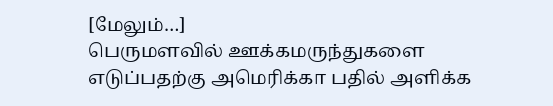[மேலும்…]
பெருமளவில் ஊக்கமருந்துகளை எடுப்பதற்கு அமெரிக்கா பதில் அளிக்க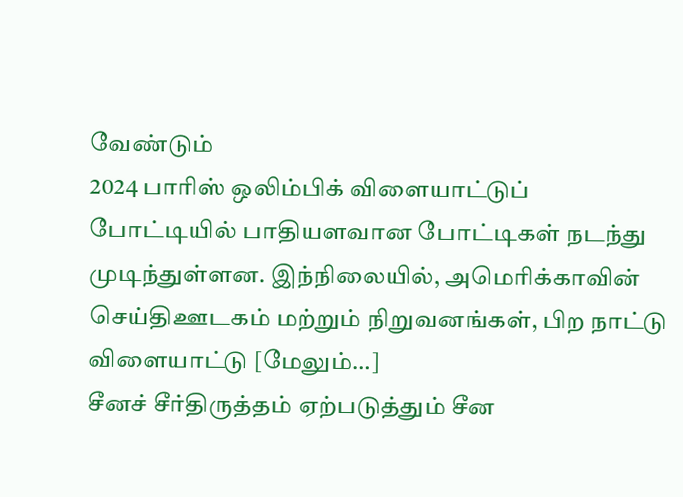வேண்டும்
2024 பாரிஸ் ஒலிம்பிக் விளையாட்டுப் போட்டியில் பாதியளவான போட்டிகள் நடந்து முடிந்துள்ளன. இந்நிலையில், அமெரிக்காவின் செய்திஊடகம் மற்றும் நிறுவனங்கள், பிற நாட்டு விளையாட்டு [மேலும்…]
சீனச் சீர்திருத்தம் ஏற்படுத்தும் சீன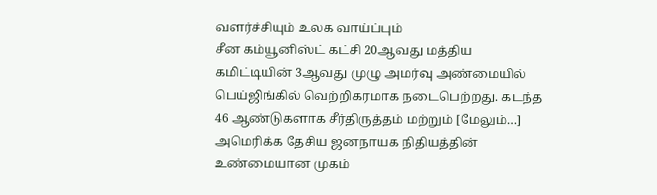வளர்ச்சியும் உலக வாய்ப்பும்
சீன கம்யூனிஸ்ட் கட்சி 20ஆவது மத்திய கமிட்டியின் 3ஆவது முழு அமர்வு அண்மையில் பெய்ஜிங்கில் வெற்றிகரமாக நடைபெற்றது. கடந்த 46 ஆண்டுகளாக சீர்திருத்தம் மற்றும் [மேலும்…]
அமெரிக்க தேசிய ஜனநாயக நிதியத்தின் உண்மையான முகம்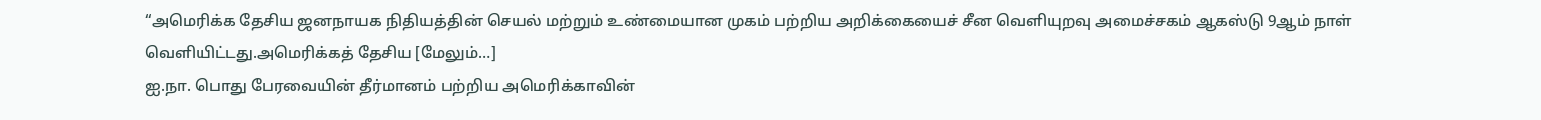“அமெரிக்க தேசிய ஜனநாயக நிதியத்தின் செயல் மற்றும் உண்மையான முகம் பற்றிய அறிக்கையைச் சீன வெளியுறவு அமைச்சகம் ஆகஸ்டு 9ஆம் நாள் வெளியிட்டது.அமெரிக்கத் தேசிய [மேலும்…]
ஐ.நா. பொது பேரவையின் தீர்மானம் பற்றிய அமெரிக்காவின்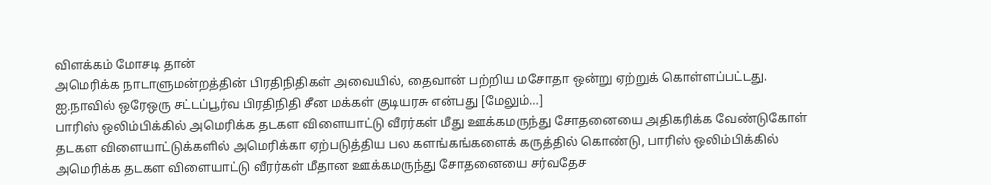விளக்கம் மோசடி தான்
அமெரிக்க நாடாளுமன்றத்தின் பிரதிநிதிகள் அவையில், தைவான் பற்றிய மசோதா ஒன்று ஏற்றுக் கொள்ளப்பட்டது. ஐ.நாவில் ஒரேஒரு சட்டப்பூர்வ பிரதிநிதி சீன மக்கள் குடியரசு என்பது [மேலும்…]
பாரிஸ் ஒலிம்பிக்கில் அமெரிக்க தடகள விளையாட்டு வீரர்கள் மீது ஊக்கமருந்து சோதனையை அதிகரிக்க வேண்டுகோள்
தடகள விளையாட்டுக்களில் அமெரிக்கா ஏற்படுத்திய பல களங்கங்களைக் கருத்தில் கொண்டு, பாரிஸ் ஒலிம்பிக்கில் அமெரிக்க தடகள விளையாட்டு வீரர்கள் மீதான ஊக்கமருந்து சோதனையை சர்வதேச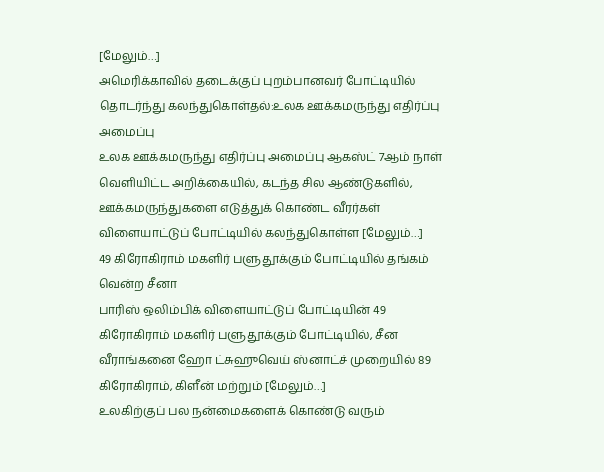[மேலும்…]
அமெரிக்காவில் தடைக்குப் புறம்பானவர் போட்டியில் தொடர்ந்து கலந்துகொள்தல்:உலக ஊக்கமருந்து எதிர்ப்பு அமைப்பு
உலக ஊக்கமருந்து எதிர்ப்பு அமைப்பு ஆகஸ்ட் 7ஆம் நாள் வெளியிட்ட அறிக்கையில், கடந்த சில ஆண்டுகளில், ஊக்கமருந்துகளை எடுத்துக் கொண்ட வீரர்கள் விளையாட்டுப் போட்டியில் கலந்துகொள்ள [மேலும்…]
49 கிரோகிராம் மகளிர் பளுதூக்கும் போட்டியில் தங்கம் வென்ற சீனா
பாரிஸ் ஒலிம்பிக் விளையாட்டுப் போட்டியின் 49 கிரோகிராம் மகளிர் பளுதூக்கும் போட்டியில், சீன வீராங்கனை ஹோ ட்சுஹுவெய் ஸ்னாட்ச் முறையில் 89 கிரோகிராம், கிளீன் மற்றும் [மேலும்…]
உலகிற்குப் பல நன்மைகளைக் கொண்டு வரும்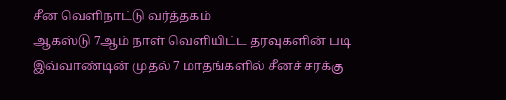சீன வெளிநாட்டு வர்த்தகம்
ஆகஸ்டு 7ஆம் நாள் வெளியிட்ட தரவுகளின் படி இவ்வாண்டின் முதல் 7 மாதங்களில் சீனச் சரக்கு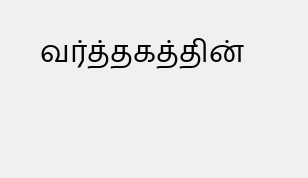வர்த்தகத்தின்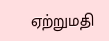ஏற்றுமதி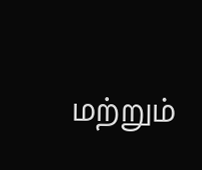மற்றும்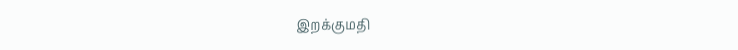இறக்குமதி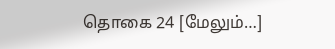தொகை 24 [மேலும்…]